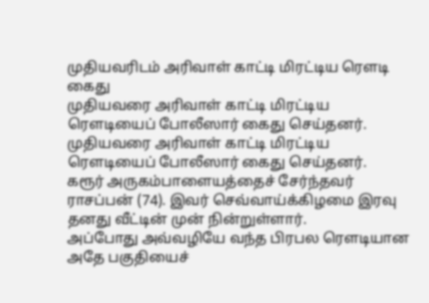முதியவரிடம் அரிவாள் காட்டி மிரட்டிய ரௌடி கைது
முதியவரை அரிவாள் காட்டி மிரட்டிய ரௌடியைப் போலீஸார் கைது செய்தனர்.
முதியவரை அரிவாள் காட்டி மிரட்டிய ரௌடியைப் போலீஸார் கைது செய்தனர்.
கரூர் அருகம்பாளையத்தைச் சேர்ந்தவர் ராசப்பன் (74). இவர் செவ்வாய்க்கிழமை இரவு தனது வீட்டின் முன் நின்றுள்ளார்.
அப்போது அவ்வழியே வந்த பிரபல ரௌடியான அதே பகுதியைச்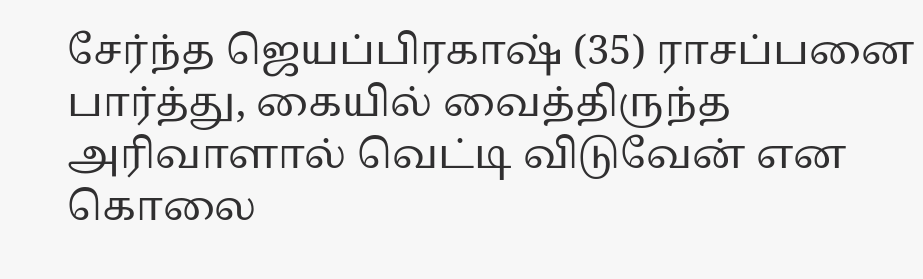சேர்ந்த ஜெயப்பிரகாஷ் (35) ராசப்பனை பார்த்து, கையில் வைத்திருந்த அரிவாளால் வெட்டி விடுவேன் என கொலை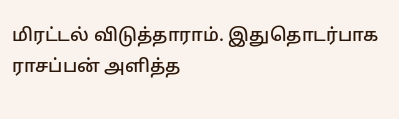மிரட்டல் விடுத்தாராம். இதுதொடர்பாக ராசப்பன் அளித்த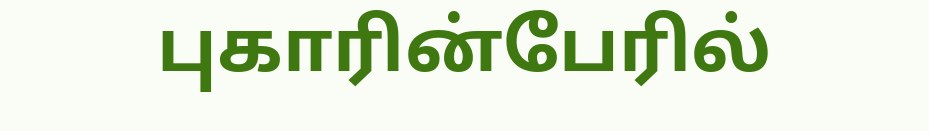புகாரின்பேரில்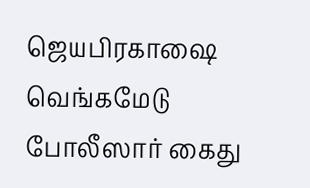ஜெயபிரகாஷை வெங்கமேடு போலீஸார் கைது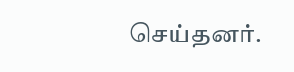செய்தனர்.